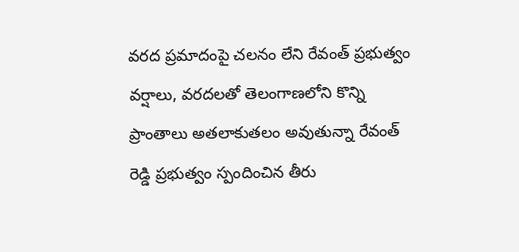వరద ప్రమాదంపై చలనం లేని రేవంత్ ప్రభుత్వం
వర్షాలు, వరదలతో తెలంగాణలోని కొన్ని ప్రాంతాలు అతలాకుతలం అవుతున్నా రేవంత్ రెడ్డి ప్రభుత్వం స్పందించిన తీరు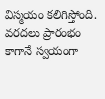విస్మయం కలిగిస్తోంది. వరదలు ప్రారంభం కాగానే స్వయంగా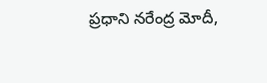ప్రధాని నరేంద్ర మోదీ,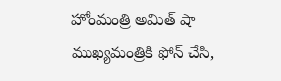హోంమంత్రి అమిత్ షా ముఖ్యమంత్రికి ఫోన్ చేసి,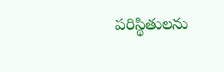పరిస్థితులను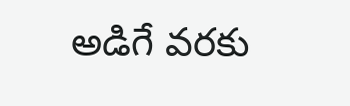అడిగే వరకు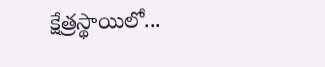క్షేత్రస్థాయిలో...